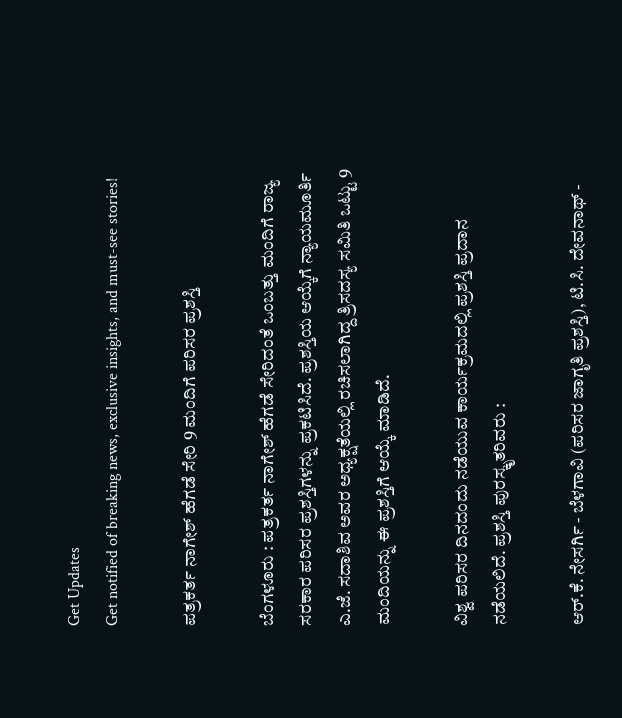Get Updates
Get notified of breaking news, exclusive insights, and must-see stories!

ಪತ್ರಕರ್ತ ನಾಗೇಶ್‌ ಹೆಗಡೆ ಸೇರಿ 9 ಮಂದಿಗೆ ಪರಿಸರ ಪ್ರಶಸ್ತಿ

ಬೆಂಗಳೂರು : ಪತ್ರಕರ್ತ ನಾಗೇಶ್‌ ಹೆಗಡೆ ಸೇರಿದಂತೆ ಒಂಬತ್ತು ಮಂದಿಗೆ ರಾಜ್ಯ ಸರಕಾರ ಪರಿಸರ ಪ್ರಶಸ್ತಿಗಳನ್ನು ಪ್ರಕಟಿಸಿದೆ. ಪ್ರಶಸ್ತಿಯ ಆಯ್ಕೆಗೆ ನ್ಯಾಯಮೂರ್ತಿ ಎ.ಜೆ. ಸದಾಶಿವ ಅವರ ಅಧ್ಯಕ್ಷತೆಯಲ್ಲಿ ರಚಿಸಲಾಗಿದ್ದ ತ್ರಿಸದಸ್ಯ ಸಮಿತಿ ಒಟ್ಟು 9 ಮಂದಿಯನ್ನು ಈ ಪ್ರಶಸ್ತಿಗೆ ಆಯ್ಕೆ ಮಾಡಿದೆ.

ವಿಶ್ವ ಪರಿಸರ ದಿನದಂದು ನಡೆಯುವ ಕಾರ್ಯಕ್ರಮದಲ್ಲಿ ಪ್ರಶಸ್ತಿ ಪ್ರದಾನ ನಡೆಯಲಿದೆ. ಪ್ರಶಸ್ತಿ ಪುರಸ್ಕೃತರಿವರು :

ಆರ್‌.ಕೆ. ನೇಸರ್ಗಿ - ಬೆಳಗಾವಿ (ಪರಿಸರ ಜಾಗೃತಿ ಪ್ರಶಸ್ತಿ), ಟಿ.ಸಿ. ದೇವನಾಥ್‌ -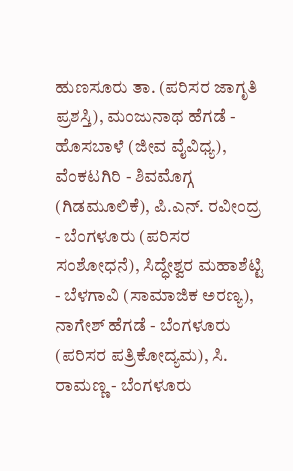ಹುಣಸೂರು ತಾ. (ಪರಿಸರ ಜಾಗೃತಿ ಪ್ರಶಸ್ತಿ), ಮಂಜುನಾಥ ಹೆಗಡೆ - ಹೊಸಬಾಳೆ (ಜೀವ ವೈವಿಧ್ಯ), ವೆಂಕಟಗಿರಿ - ಶಿವಮೊಗ್ಗ (ಗಿಡಮೂಲಿಕೆ), ಪಿ.ಎನ್‌. ರವೀಂದ್ರ - ಬೆಂಗಳೂರು (ಪರಿಸರ ಸಂಶೋಧನೆ), ಸಿದ್ಧೇಶ್ವರ ಮಹಾಶೆಟ್ಟಿ - ಬೆಳಗಾವಿ (ಸಾಮಾಜಿಕ ಅರಣ್ಯ), ನಾಗೇಶ್‌ ಹೆಗಡೆ - ಬೆಂಗಳೂರು (ಪರಿಸರ ಪತ್ರಿಕೋದ್ಯಮ), ಸಿ. ರಾಮಣ್ಣ - ಬೆಂಗಳೂರು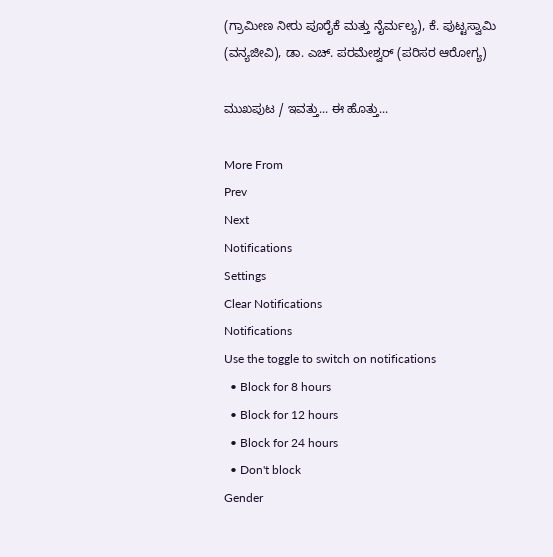(ಗ್ರಾಮೀಣ ನೀರು ಪೂರೈಕೆ ಮತ್ತು ನೈರ್ಮಲ್ಯ), ಕೆ. ಪುಟ್ಟಸ್ವಾಮಿ (ವನ್ಯಜೀವಿ), ಡಾ. ಎಚ್‌. ಪರಮೇಶ್ವರ್‌ (ಪರಿಸರ ಆರೋಗ್ಯ)

ಮುಖಪುಟ / ಇವತ್ತು... ಈ ಹೊತ್ತು...

More From
Prev
Next
Notifications
Settings
Clear Notifications
Notifications
Use the toggle to switch on notifications
  • Block for 8 hours
  • Block for 12 hours
  • Block for 24 hours
  • Don't block
Gender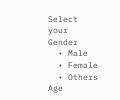Select your Gender
  • Male
  • Female
  • Others
Age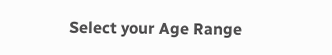Select your Age Range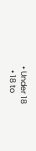• Under 18
  • 18 to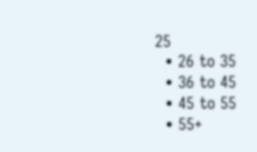25
  • 26 to 35
  • 36 to 45
  • 45 to 55
  • 55+